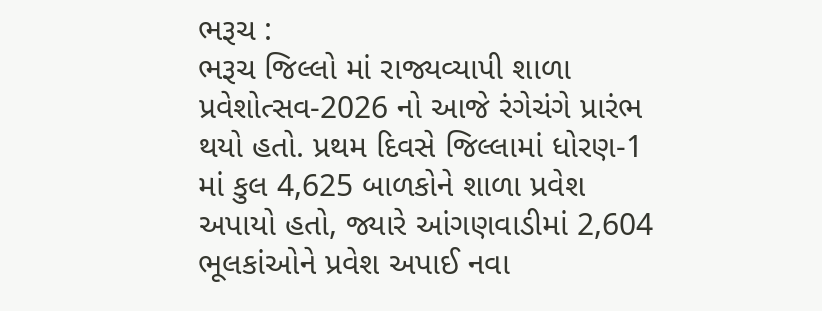ભરૂચ :
ભરૂચ જિલ્લો માં રાજ્યવ્યાપી શાળા પ્રવેશોત્સવ-2026 નો આજે રંગેચંગે પ્રારંભ થયો હતો. પ્રથમ દિવસે જિલ્લામાં ધોરણ-1 માં કુલ 4,625 બાળકોને શાળા પ્રવેશ અપાયો હતો, જ્યારે આંગણવાડીમાં 2,604 ભૂલકાંઓને પ્રવેશ અપાઈ નવા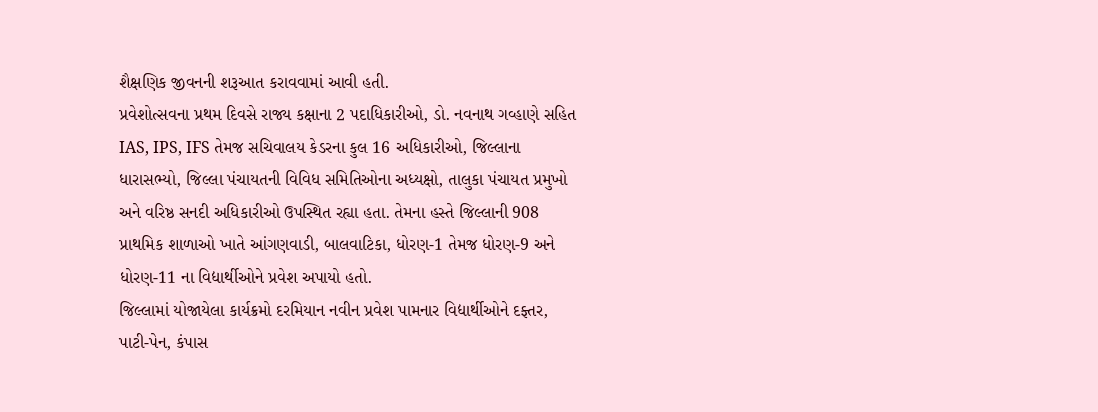શૈક્ષણિક જીવનની શરૂઆત કરાવવામાં આવી હતી.
પ્રવેશોત્સવના પ્રથમ દિવસે રાજ્ય કક્ષાના 2 પદાધિકારીઓ, ડો. નવનાથ ગવ્હાણે સહિત IAS, IPS, IFS તેમજ સચિવાલય કેડરના કુલ 16 અધિકારીઓ, જિલ્લાના ધારાસભ્યો, જિલ્લા પંચાયતની વિવિધ સમિતિઓના અધ્યક્ષો, તાલુકા પંચાયત પ્રમુખો અને વરિષ્ઠ સનદી અધિકારીઓ ઉપસ્થિત રહ્યા હતા. તેમના હસ્તે જિલ્લાની 908 પ્રાથમિક શાળાઓ ખાતે આંગણવાડી, બાલવાટિકા, ધોરણ-1 તેમજ ધોરણ-9 અને ધોરણ-11 ના વિદ્યાર્થીઓને પ્રવેશ અપાયો હતો.
જિલ્લામાં યોજાયેલા કાર્યક્રમો દરમિયાન નવીન પ્રવેશ પામનાર વિદ્યાર્થીઓને દફ્તર, પાટી-પેન, કંપાસ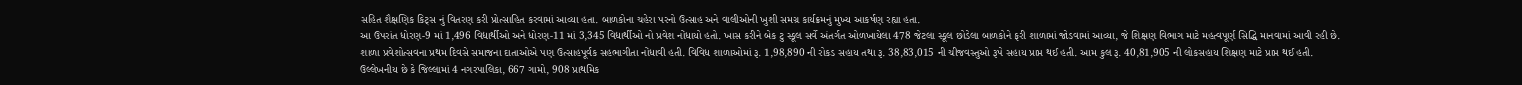સહિત શૈક્ષણિક કિટ્સ નું વિતરણ કરી પ્રોત્સાહિત કરવામાં આવ્યા હતા. બાળકોના ચહેરા પરનો ઉત્સાહ અને વાલીઓની ખુશી સમગ્ર કાર્યક્રમનું મુખ્ય આકર્ષણ રહ્યા હતા.
આ ઉપરાંત ધોરણ-9 માં 1,496 વિદ્યાર્થીઓ અને ધોરણ-11 માં 3,345 વિદ્યાર્થીઓ નો પ્રવેશ નોંધાયો હતો. ખાસ કરીને બેક ટુ સ્કૂલ સર્વે અંતર્ગત ઓળખાયેલા 478 જેટલા સ્કૂલ છોડેલા બાળકોને ફરી શાળામાં જોડવામાં આવ્યા, જે શિક્ષણ વિભાગ માટે મહત્વપૂર્ણ સિદ્ધિ માનવામાં આવી રહી છે.
શાળા પ્રવેશોત્સવના પ્રથમ દિવસે સમાજના દાતાઓએ પણ ઉત્સાહપૂર્વક સહભાગીતા નોંધાવી હતી. વિવિધ શાળાઓમાં રૂ. 1,98,890 ની રોકડ સહાય તથા રૂ. 38,83,015 ની ચીજવસ્તુઓ રૂપે સહાય પ્રાપ્ત થઈ હતી. આમ કુલ રૂ. 40,81,905 ની લોકસહાય શિક્ષણ માટે પ્રાપ્ત થઈ હતી.
ઉલ્લેખનીય છે કે જિલ્લામાં 4 નગરપાલિકા, 667 ગામો, 908 પ્રાથમિક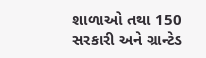શાળાઓ તથા 150 સરકારી અને ગ્રાન્ટેડ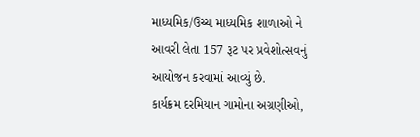માધ્યમિક/ઉચ્ચ માધ્યમિક શાળાઓ ને આવરી લેતા 157 રૂટ પર પ્રવેશોત્સવનું આયોજન કરવામાં આવ્યું છે.
કાર્યક્રમ દરમિયાન ગામોના અગ્રણીઓ,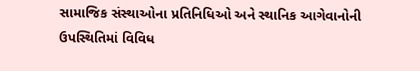સામાજિક સંસ્થાઓના પ્રતિનિધિઓ અને સ્થાનિક આગેવાનોની ઉપસ્થિતિમાં વિવિધ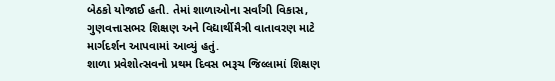બેઠકો યોજાઈ હતી. તેમાં શાળાઓના સર્વાંગી વિકાસ, ગુણવત્તાસભર શિક્ષણ અને વિદ્યાર્થીમૈત્રી વાતાવરણ માટે માર્ગદર્શન આપવામાં આવ્યું હતું.
શાળા પ્રવેશોત્સવનો પ્રથમ દિવસ ભરૂચ જિલ્લામાં શિક્ષણ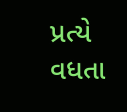પ્રત્યે વધતા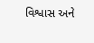વિશ્વાસ અને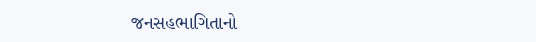જનસહભાગિતાનો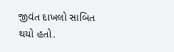જીવંત દાખલો સાબિત થયો હતો.